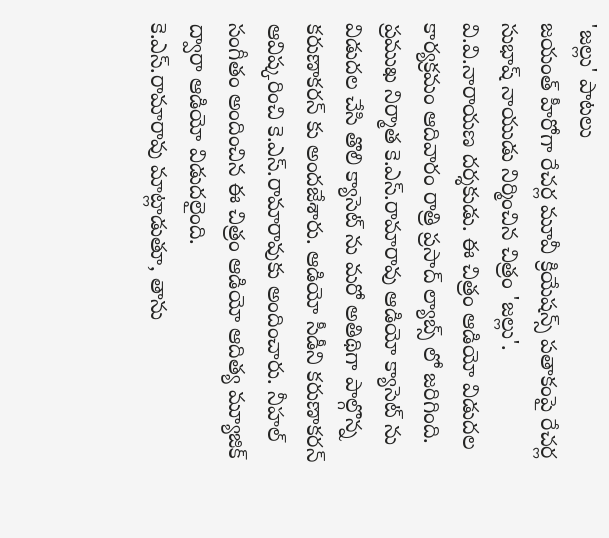'జల్లు' పాటలు
జయంత్ హీరోగా రేచర్ల మూవీ క్రియేషన్స్ పతాకంపై రేచర్ల సుభాష్ నాయుడు నిర్మించిన చిత్రం 'జల్లు'. వి.వి.నారాయణ దర్శకుడు. ఈ చిత్రం ఆడియో విడుదల కార్యక్రమం ఆదివారం రాత్రి ప్రసాద్ ల్యాబ్స్ లో జరిగింది. ప్రముఖ నిర్మాత కె.ఎస్.రామారావు ఆడియో క్యాసెట్ ను విడుదల చేసి తొలి క్యాసెట్ ను మరో అతిథిగా పాల్గొన్న కరుణాకరన్ కు అందజేశారు. ఆడియో సీడీని కరుణాకరన్ ఆవిష్కరించి కె.ఎస్.రామారావుకు అందించారు. నీహల్ సంగీతం అందించిన ఈ చిత్రం ఆడియో ఆదిత్య మ్యూజిక్ ద్వారా ఆడియో విడుదలైంది.
కె.ఎస్.రామారావు మాట్లాడుతూ, తాను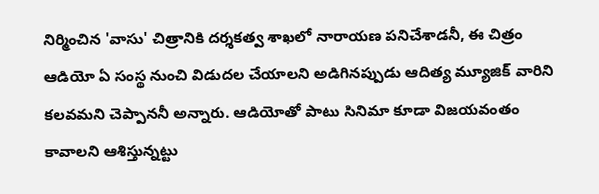నిర్మించిన 'వాసు' చిత్రానికి దర్శకత్వ శాఖలో నారాయణ పనిచేశాడనీ, ఈ చిత్రం ఆడియో ఏ సంస్థ నుంచి విడుదల చేయాలని అడిగినప్పుడు ఆదిత్య మ్యూజిక్ వారిని కలవమని చెప్పాననీ అన్నారు. ఆడియోతో పాటు సినిమా కూడా విజయవంతం కావాలని ఆశిస్తున్నట్టు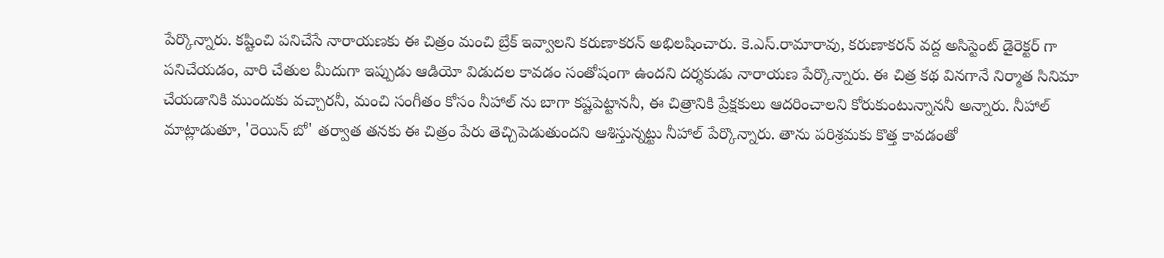పేర్కొన్నారు. కష్టించి పనిచేసే నారాయణకు ఈ చిత్రం మంచి బ్రేక్ ఇవ్వాలని కరుణాకరన్ అభిలషించారు. కె.ఎస్.రామారావు, కరుణాకరన్ వద్ద అసిస్టెంట్ డైరెక్టర్ గా పనిచేయడం, వారి చేతుల మీదుగా ఇప్పుడు ఆడియో విడుదల కావడం సంతోషంగా ఉందని దర్శకుడు నారాయణ పేర్కొన్నారు. ఈ చిత్ర కథ వినగానే నిర్మాత సినిమా చేయడానికి ముందుకు వచ్చారనీ, మంచి సంగీతం కోసం నీహాల్ ను బాగా కష్టపెట్టాననీ, ఈ చిత్రానికి ప్రేక్షకులు ఆదరించాలని కోరుకుంటున్నాననీ అన్నారు. నీహాల్ మాట్లాడుతూ, 'రెయిన్ బో' తర్వాత తనకు ఈ చిత్రం పేరు తెచ్చిపెడుతుందని ఆశిస్తున్నట్టు నీహాల్ పేర్కొన్నారు. తాను పరిశ్రమకు కొత్త కావడంతో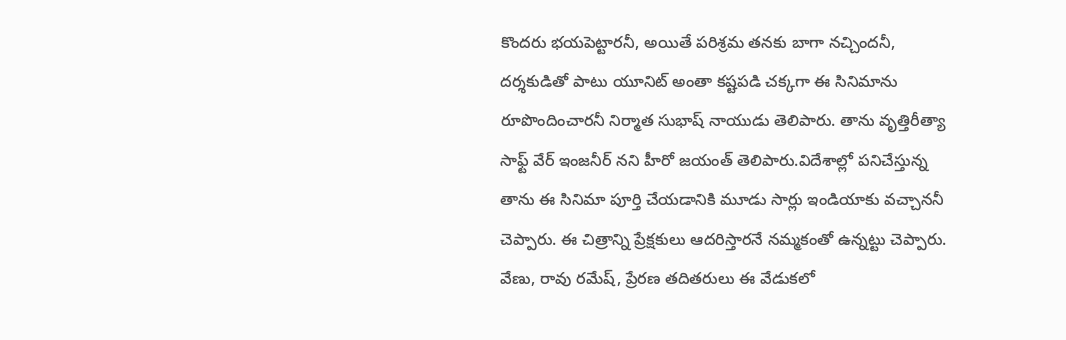కొందరు భయపెట్టారనీ, అయితే పరిశ్రమ తనకు బాగా నచ్చిందనీ, దర్శకుడితో పాటు యూనిట్ అంతా కష్టపడి చక్కగా ఈ సినిమాను రూపొందించారనీ నిర్మాత సుభాష్ నాయుడు తెలిపారు. తాను వృత్తిరీత్యా సాఫ్ట్ వేర్ ఇంజనీర్ నని హీరో జయంత్ తెలిపారు.విదేశాల్లో పనిచేస్తున్న తాను ఈ సినిమా పూర్తి చేయడానికి మూడు సార్లు ఇండియాకు వచ్చాననీ చెప్పారు. ఈ చిత్రాన్ని ప్రేక్షకులు ఆదరిస్తారనే నమ్మకంతో ఉన్నట్టు చెప్పారు. వేణు, రావు రమేష్, ప్రేరణ తదితరులు ఈ వేడుకలో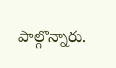పాల్గొన్నారు.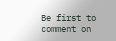Be first to comment on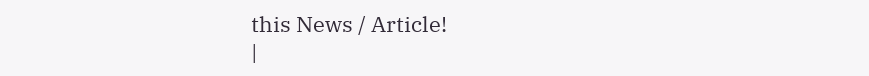this News / Article!
|